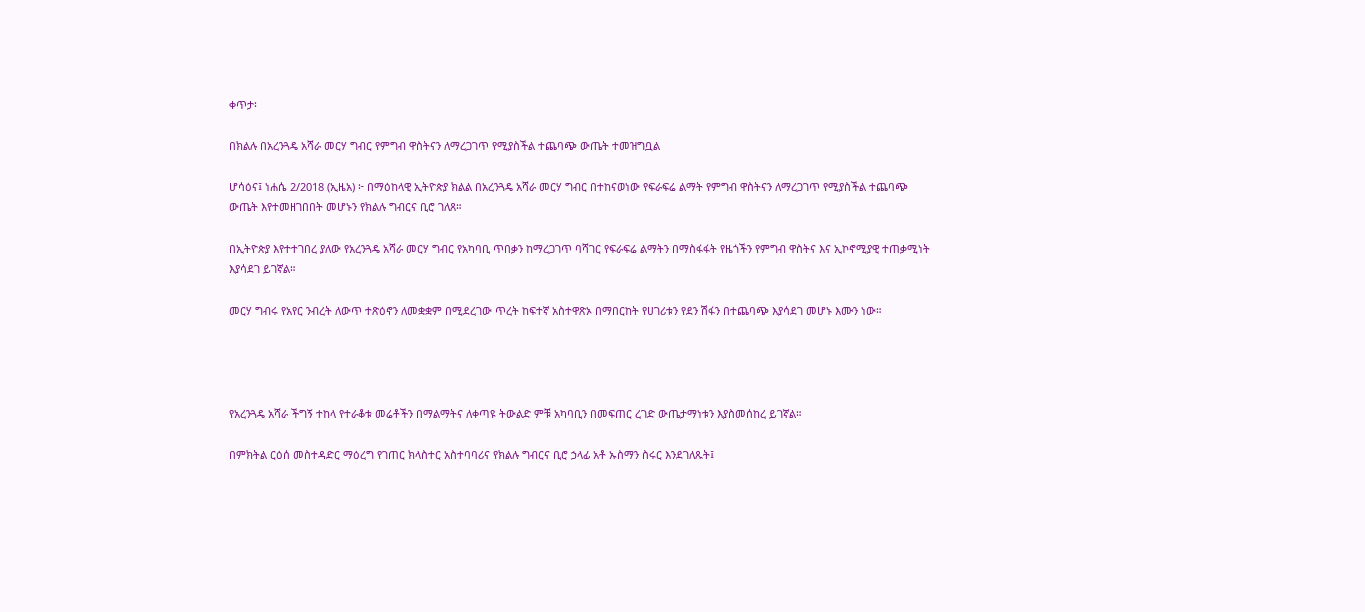ቀጥታ፡

በክልሉ በአረንጓዴ አሻራ መርሃ ግብር የምግብ ዋስትናን ለማረጋገጥ የሚያስችል ተጨባጭ ውጤት ተመዝግቧል

ሆሳዕና፤ ነሐሴ 2/2018 (ኢዜአ) ፦ በማዕከላዊ ኢትዮጵያ ክልል በአረንጓዴ አሻራ መርሃ ግብር በተከናወነው የፍራፍሬ ልማት የምግብ ዋስትናን ለማረጋገጥ የሚያስችል ተጨባጭ ውጤት እየተመዘገበበት መሆኑን የክልሉ ግብርና ቢሮ ገለጸ።

በኢትዮጵያ እየተተገበረ ያለው የአረንጓዴ አሻራ መርሃ ግብር የአካባቢ ጥበቃን ከማረጋገጥ ባሻገር የፍራፍሬ ልማትን በማስፋፋት የዜጎችን የምግብ ዋስትና እና ኢኮኖሚያዊ ተጠቃሚነት እያሳደገ ይገኛል።

መርሃ ግብሩ የአየር ንብረት ለውጥ ተጽዕኖን ለመቋቋም በሚደረገው ጥረት ከፍተኛ አስተዋጽኦ በማበርከት የሀገሪቱን የደን ሽፋን በተጨባጭ እያሳደገ መሆኑ እሙን ነው።




የአረንጓዴ አሻራ ችግኝ ተከላ የተራቆቱ መሬቶችን በማልማትና ለቀጣዩ ትውልድ ምቹ አካባቢን በመፍጠር ረገድ ውጤታማነቱን እያስመሰከረ ይገኛል።

በምክትል ርዕሰ መስተዳድር ማዕረግ የገጠር ክላስተር አስተባባሪና የክልሉ ግብርና ቢሮ ኃላፊ አቶ ኡስማን ስሩር እንደገለጹት፤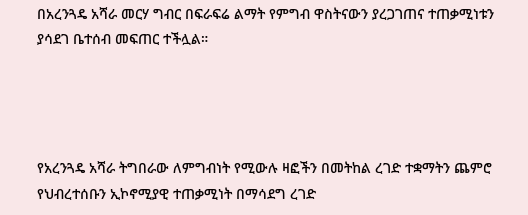በአረንጓዴ አሻራ መርሃ ግብር በፍራፍሬ ልማት የምግብ ዋስትናውን ያረጋገጠና ተጠቃሚነቱን ያሳደገ ቤተሰብ መፍጠር ተችሏል።




የአረንጓዴ አሻራ ትግበራው ለምግብነት የሚውሉ ዛፎችን በመትከል ረገድ ተቋማትን ጨምሮ የህብረተሰቡን ኢኮኖሚያዊ ተጠቃሚነት በማሳደግ ረገድ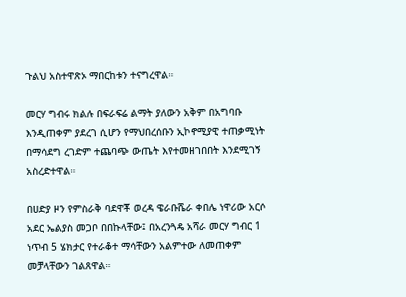ጉልህ አስተዋጽኦ ማበርከቱን ተናግረዋል።

መርሃ ግብሩ ክልሉ በፍራፍሬ ልማት ያለውን አቅም በአግባቡ እንዲጠቀም ያደረገ ሲሆን የማህበረሰቡን ኢኮኖሚያዊ ተጠቃሚነት በማሳደግ ረገድም ተጨባጭ ውጤት እየተመዘገበበት እንደሚገኝ አስረድተዋል።

በሀድያ ዞን የምስራቅ ባደዋቾ ወረዳ ዌራቡሼራ ቀበሌ ነዋሪው አርሶ አደር ኤልያስ መጋቦ በበኩላቸው፤ በአረንጓዴ አሻራ መርሃ ግብር 1 ነጥብ 5 ሄክታር የተራቆተ ማሳቸውን አልምተው ለመጠቀም መቻላቸውን ገልጸዋል።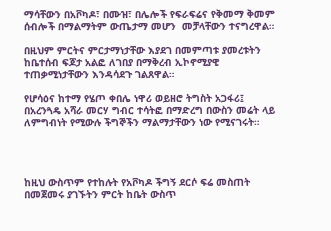ማሳቸውን በአቮካዶ፣ በሙዝ፣ በሌሎች የፍራፍሬና የቅመማ ቅመም ሰብሎች በማልማትም ውጤታማ መሆን  መቻላቸውን ተናግረዋል።

በዚህም ምርትና ምርታማነታቸው እያደገ በመምጣቱ ያመረቱትን ከቤተሰብ ፍጆታ አልፎ ለገበያ በማቅረብ ኢኮኖሚያዊ ተጠቃሚነታቸውን እንዳሳደጉ ገልጸዋል።

የሆሳዕና ከተማ የሄጦ ቀበሌ ነዋሪ ወይዘሮ ትግስት አጋፋሪ፤ በአረንጓዴ አሻራ መርሃ ግብር ተሳትፎ በማድረግ በውስን መሬት ላይ ለምግብነት የሚውሉ ችግኞችን ማልማታቸውን ነው የሚናገሩት።




ከዚህ ውስጥም የተከሉት የአቮካዶ ችግኝ ደርሶ ፍሬ መስጠት በመጀመሩ ያገኙትን ምርት ከቤት ውስጥ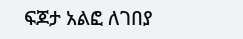ፍጆታ አልፎ ለገበያ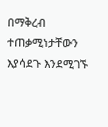በማቅረብ ተጠቃሚነታቸውን እያሳደጉ እንደሚገኙ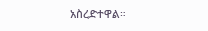አስረድተዋል።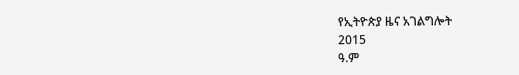የኢትዮጵያ ዜና አገልግሎት
2015
ዓ.ም